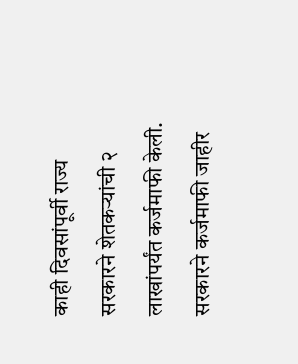काही दिवसांपूर्वी राज्य सरकारने शेतकऱ्यांची २ लाखांपर्यंत कर्जमाफी केली. सरकारने कर्जमाफी जाहीर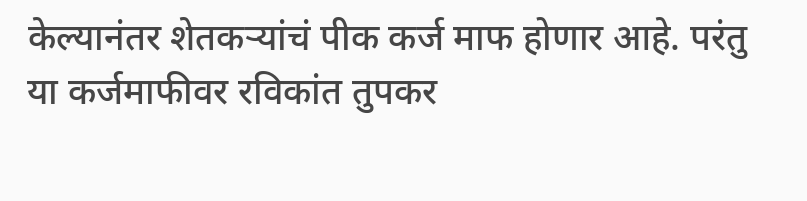केल्यानंतर शेतकऱ्यांचं पीक कर्ज माफ होणार आहे. परंतु या कर्जमाफीवर रविकांत तुपकर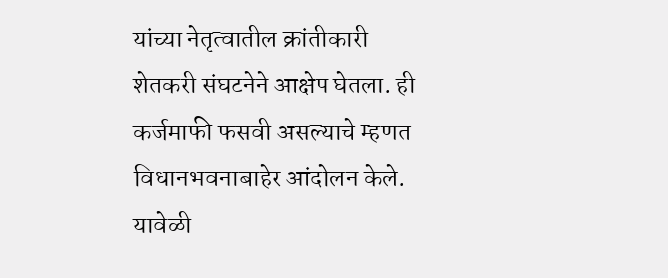यांच्या नेतृत्वातील क्रांतीकारी शेतकरी संघटनेने आक्षेप घेतला. ही कर्जमाफी फसवी असल्याचे म्हणत विधानभवनाबाहेर आंदोलन केले. यावेळी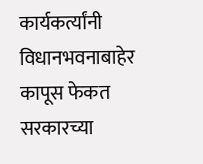कार्यकर्त्यांनी विधानभवनाबाहेर कापूस फेकत सरकारच्या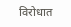विरोधात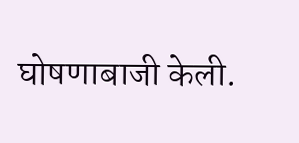घोषणाबाजी केली.